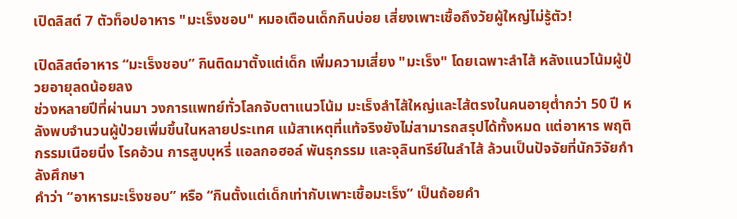เปิดลิสต์ 7 ตัวท็อปอาหาร "มะเร็งชอบ" หมอเตือนเด็กกินบ่อย เสี่ยงเพาะเชื้อถึงวัยผู้ใหญ่ไม่รู้ตัว!

เปิดลิสต์อาหาร “มะเร็งชอบ” กินติดมาตั้งแต่เด็ก เพิ่มความเสี่ยง "มะเร็ง" โดยเฉพาะลำไส้ หลังแนวโน้มผู้ป่วยอายุลดน้อยลง
ช่วงหลายปีที่ผ่านมา วงการแพทย์ทั่วโลกจับตาแนวโน้ม มะเร็งลำไส้ใหญ่และไส้ตรงในคนอายุต่ำกว่า 50 ปี หลังพบจำนวนผู้ป่วยเพิ่มขึ้นในหลายประเทศ แม้สาเหตุที่แท้จริงยังไม่สามารถสรุปได้ทั้งหมด แต่อาหาร พฤติกรรมเนือยนิ่ง โรคอ้วน การสูบบุหรี่ แอลกอฮอล์ พันธุกรรม และจุลินทรีย์ในลำไส้ ล้วนเป็นปัจจัยที่นักวิจัยกำลังศึกษา
คำว่า “อาหารมะเร็งชอบ” หรือ “กินตั้งแต่เด็กเท่ากับเพาะเชื้อมะเร็ง” เป็นถ้อยคำ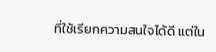ที่ใช้เรียกความสนใจได้ดี แต่ใน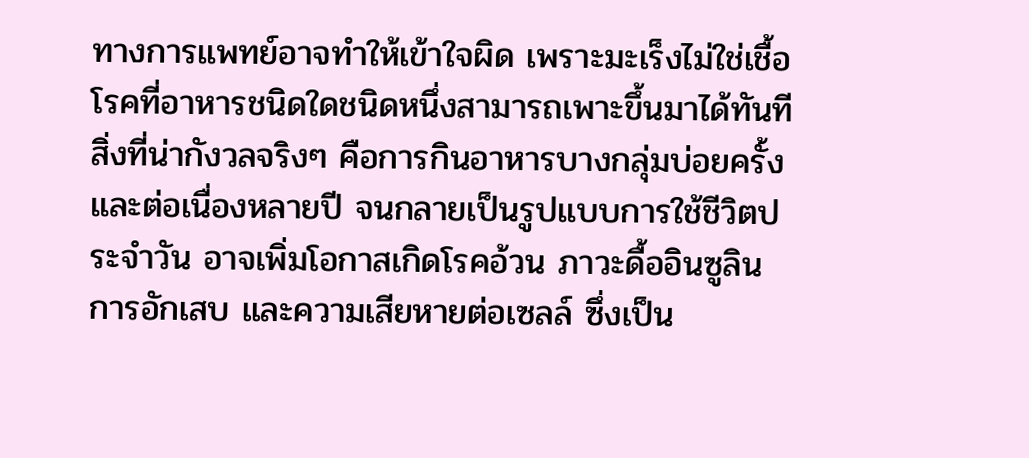ทางการแพทย์อาจทำให้เข้าใจผิด เพราะมะเร็งไม่ใช่เชื้อโรคที่อาหารชนิดใดชนิดหนึ่งสามารถเพาะขึ้นมาได้ทันที
สิ่งที่น่ากังวลจริงๆ คือการกินอาหารบางกลุ่มบ่อยครั้งและต่อเนื่องหลายปี จนกลายเป็นรูปแบบการใช้ชีวิตประจำวัน อาจเพิ่มโอกาสเกิดโรคอ้วน ภาวะดื้ออินซูลิน การอักเสบ และความเสียหายต่อเซลล์ ซึ่งเป็น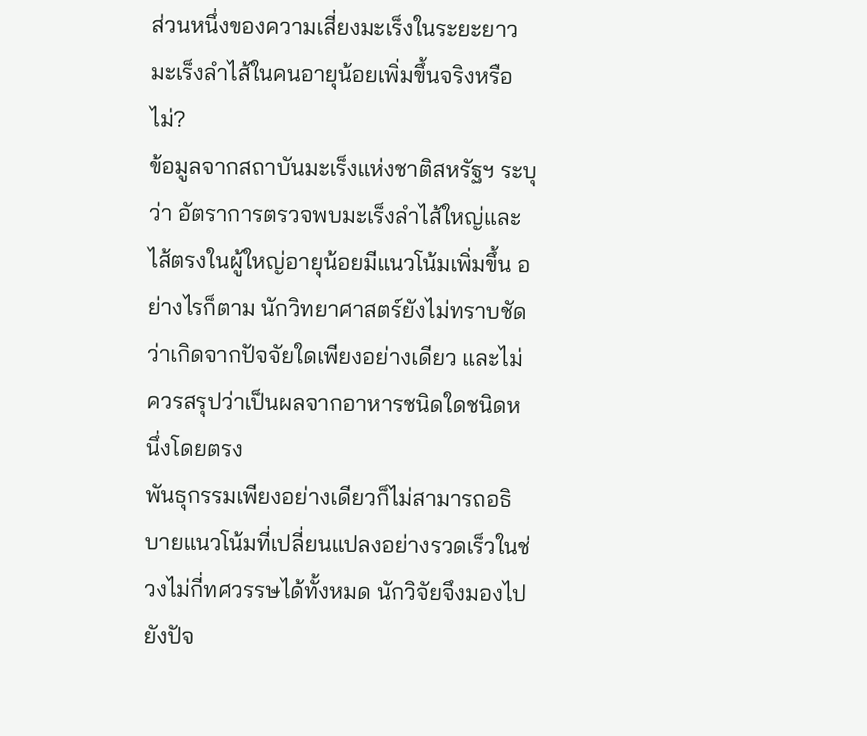ส่วนหนึ่งของความเสี่ยงมะเร็งในระยะยาว
มะเร็งลำไส้ในคนอายุน้อยเพิ่มขึ้นจริงหรือไม่?
ข้อมูลจากสถาบันมะเร็งแห่งชาติสหรัฐฯ ระบุว่า อัตราการตรวจพบมะเร็งลำไส้ใหญ่และไส้ตรงในผู้ใหญ่อายุน้อยมีแนวโน้มเพิ่มขึ้น อย่างไรก็ตาม นักวิทยาศาสตร์ยังไม่ทราบชัดว่าเกิดจากปัจจัยใดเพียงอย่างเดียว และไม่ควรสรุปว่าเป็นผลจากอาหารชนิดใดชนิดหนึ่งโดยตรง
พันธุกรรมเพียงอย่างเดียวก็ไม่สามารถอธิบายแนวโน้มที่เปลี่ยนแปลงอย่างรวดเร็วในช่วงไม่กี่ทศวรรษได้ทั้งหมด นักวิจัยจึงมองไปยังปัจ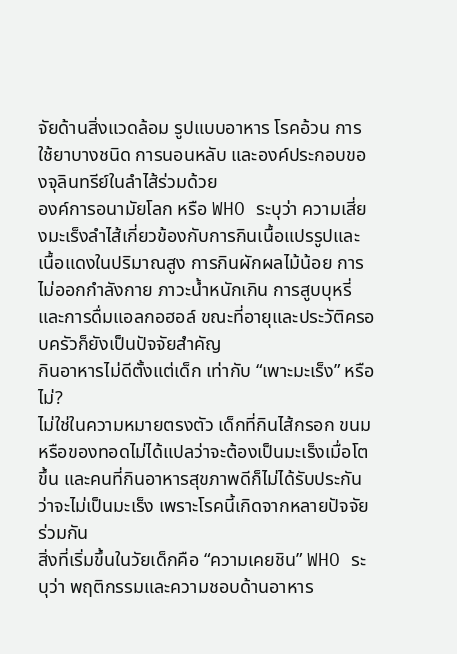จัยด้านสิ่งแวดล้อม รูปแบบอาหาร โรคอ้วน การใช้ยาบางชนิด การนอนหลับ และองค์ประกอบของจุลินทรีย์ในลำไส้ร่วมด้วย
องค์การอนามัยโลก หรือ WHO ระบุว่า ความเสี่ยงมะเร็งลำไส้เกี่ยวข้องกับการกินเนื้อแปรรูปและเนื้อแดงในปริมาณสูง การกินผักผลไม้น้อย การไม่ออกกำลังกาย ภาวะน้ำหนักเกิน การสูบบุหรี่ และการดื่มแอลกอฮอล์ ขณะที่อายุและประวัติครอบครัวก็ยังเป็นปัจจัยสำคัญ
กินอาหารไม่ดีตั้งแต่เด็ก เท่ากับ “เพาะมะเร็ง” หรือไม่?
ไม่ใช่ในความหมายตรงตัว เด็กที่กินไส้กรอก ขนม หรือของทอดไม่ได้แปลว่าจะต้องเป็นมะเร็งเมื่อโตขึ้น และคนที่กินอาหารสุขภาพดีก็ไม่ได้รับประกันว่าจะไม่เป็นมะเร็ง เพราะโรคนี้เกิดจากหลายปัจจัยร่วมกัน
สิ่งที่เริ่มขึ้นในวัยเด็กคือ “ความเคยชิน” WHO ระบุว่า พฤติกรรมและความชอบด้านอาหาร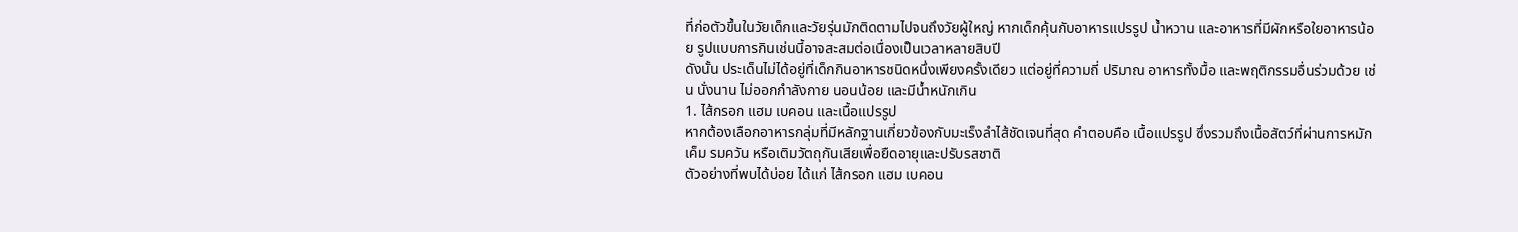ที่ก่อตัวขึ้นในวัยเด็กและวัยรุ่นมักติดตามไปจนถึงวัยผู้ใหญ่ หากเด็กคุ้นกับอาหารแปรรูป น้ำหวาน และอาหารที่มีผักหรือใยอาหารน้อย รูปแบบการกินเช่นนี้อาจสะสมต่อเนื่องเป็นเวลาหลายสิบปี
ดังนั้น ประเด็นไม่ได้อยู่ที่เด็กกินอาหารชนิดหนึ่งเพียงครั้งเดียว แต่อยู่ที่ความถี่ ปริมาณ อาหารทั้งมื้อ และพฤติกรรมอื่นร่วมด้วย เช่น นั่งนาน ไม่ออกกำลังกาย นอนน้อย และมีน้ำหนักเกิน
1. ไส้กรอก แฮม เบคอน และเนื้อแปรรูป
หากต้องเลือกอาหารกลุ่มที่มีหลักฐานเกี่ยวข้องกับมะเร็งลำไส้ชัดเจนที่สุด คำตอบคือ เนื้อแปรรูป ซึ่งรวมถึงเนื้อสัตว์ที่ผ่านการหมัก เค็ม รมควัน หรือเติมวัตถุกันเสียเพื่อยืดอายุและปรับรสชาติ
ตัวอย่างที่พบได้บ่อย ได้แก่ ไส้กรอก แฮม เบคอน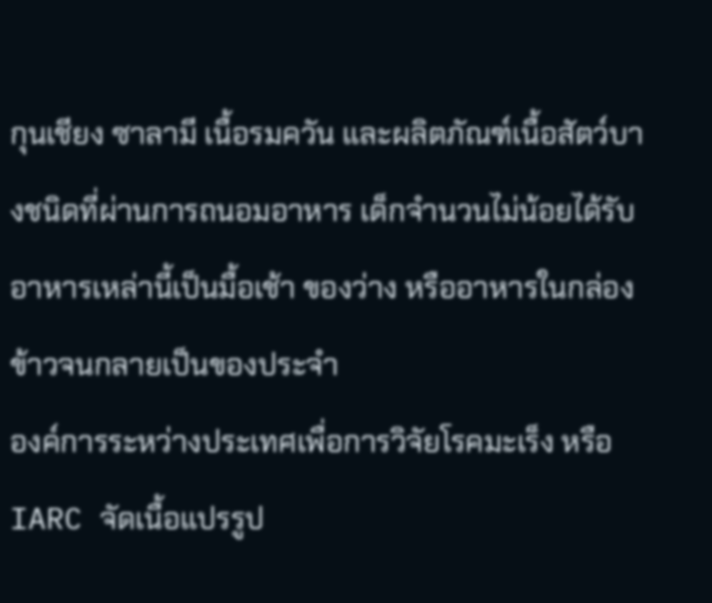กุนเชียง ซาลามี เนื้อรมควัน และผลิตภัณฑ์เนื้อสัตว์บางชนิดที่ผ่านการถนอมอาหาร เด็กจำนวนไม่น้อยได้รับอาหารเหล่านี้เป็นมื้อเช้า ของว่าง หรืออาหารในกล่องข้าวจนกลายเป็นของประจำ
องค์การระหว่างประเทศเพื่อการวิจัยโรคมะเร็ง หรือ IARC จัดเนื้อแปรรูป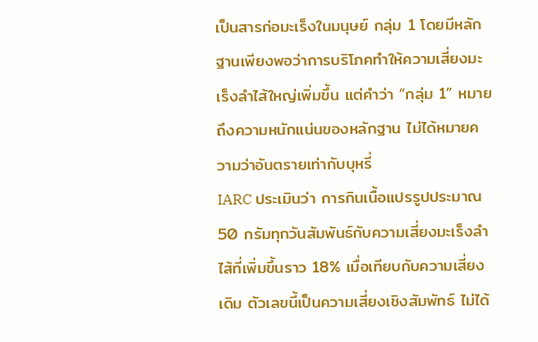เป็นสารก่อมะเร็งในมนุษย์ กลุ่ม 1 โดยมีหลักฐานเพียงพอว่าการบริโภคทำให้ความเสี่ยงมะเร็งลำไส้ใหญ่เพิ่มขึ้น แต่คำว่า “กลุ่ม 1” หมายถึงความหนักแน่นของหลักฐาน ไม่ได้หมายความว่าอันตรายเท่ากับบุหรี่
IARC ประเมินว่า การกินเนื้อแปรรูปประมาณ 50 กรัมทุกวันสัมพันธ์กับความเสี่ยงมะเร็งลำไส้ที่เพิ่มขึ้นราว 18% เมื่อเทียบกับความเสี่ยงเดิม ตัวเลขนี้เป็นความเสี่ยงเชิงสัมพัทธ์ ไม่ได้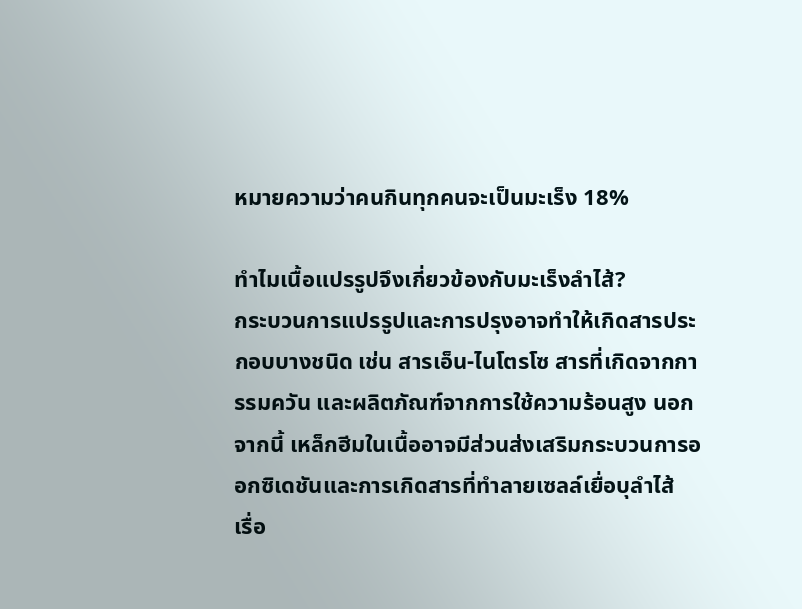หมายความว่าคนกินทุกคนจะเป็นมะเร็ง 18%

ทำไมเนื้อแปรรูปจึงเกี่ยวข้องกับมะเร็งลำไส้?
กระบวนการแปรรูปและการปรุงอาจทำให้เกิดสารประกอบบางชนิด เช่น สารเอ็น-ไนโตรโซ สารที่เกิดจากการรมควัน และผลิตภัณฑ์จากการใช้ความร้อนสูง นอกจากนี้ เหล็กฮีมในเนื้ออาจมีส่วนส่งเสริมกระบวนการออกซิเดชันและการเกิดสารที่ทำลายเซลล์เยื่อบุลำไส้
เรื่อ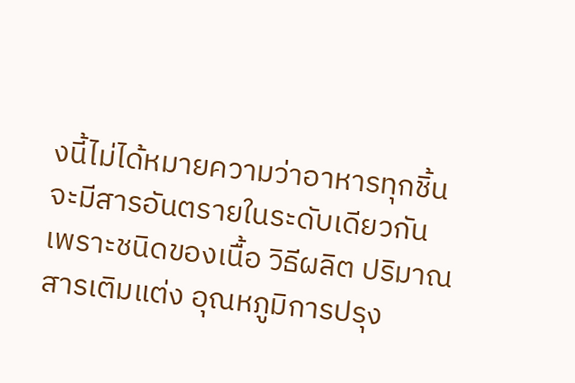งนี้ไม่ได้หมายความว่าอาหารทุกชิ้นจะมีสารอันตรายในระดับเดียวกัน เพราะชนิดของเนื้อ วิธีผลิต ปริมาณสารเติมแต่ง อุณหภูมิการปรุง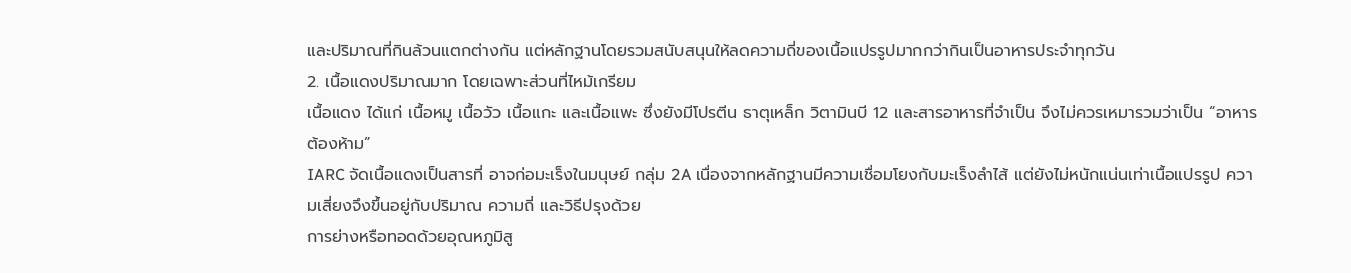และปริมาณที่กินล้วนแตกต่างกัน แต่หลักฐานโดยรวมสนับสนุนให้ลดความถี่ของเนื้อแปรรูปมากกว่ากินเป็นอาหารประจำทุกวัน
2. เนื้อแดงปริมาณมาก โดยเฉพาะส่วนที่ไหม้เกรียม
เนื้อแดง ได้แก่ เนื้อหมู เนื้อวัว เนื้อแกะ และเนื้อแพะ ซึ่งยังมีโปรตีน ธาตุเหล็ก วิตามินบี 12 และสารอาหารที่จำเป็น จึงไม่ควรเหมารวมว่าเป็น “อาหารต้องห้าม”
IARC จัดเนื้อแดงเป็นสารที่ อาจก่อมะเร็งในมนุษย์ กลุ่ม 2A เนื่องจากหลักฐานมีความเชื่อมโยงกับมะเร็งลำไส้ แต่ยังไม่หนักแน่นเท่าเนื้อแปรรูป ความเสี่ยงจึงขึ้นอยู่กับปริมาณ ความถี่ และวิธีปรุงด้วย
การย่างหรือทอดด้วยอุณหภูมิสู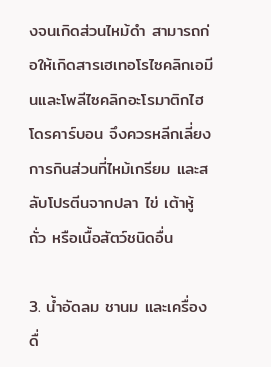งจนเกิดส่วนไหม้ดำ สามารถก่อให้เกิดสารเฮเทอโรไซคลิกเอมีนและโพลีไซคลิกอะโรมาติกไฮโดรคาร์บอน จึงควรหลีกเลี่ยงการกินส่วนที่ไหม้เกรียม และสลับโปรตีนจากปลา ไข่ เต้าหู้ ถั่ว หรือเนื้อสัตว์ชนิดอื่น

3. น้ำอัดลม ชานม และเครื่องดื่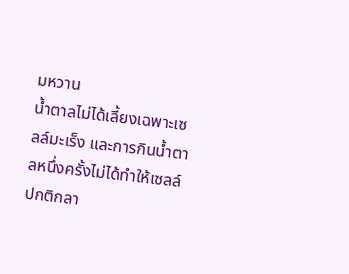มหวาน
น้ำตาลไม่ได้เลี้ยงเฉพาะเซลล์มะเร็ง และการกินน้ำตาลหนึ่งครั้งไม่ได้ทำให้เซลล์ปกติกลา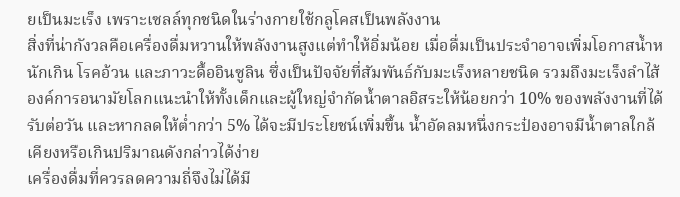ยเป็นมะเร็ง เพราะเซลล์ทุกชนิดในร่างกายใช้กลูโคสเป็นพลังงาน
สิ่งที่น่ากังวลคือเครื่องดื่มหวานให้พลังงานสูงแต่ทำให้อิ่มน้อย เมื่อดื่มเป็นประจำอาจเพิ่มโอกาสน้ำหนักเกิน โรคอ้วน และภาวะดื้ออินซูลิน ซึ่งเป็นปัจจัยที่สัมพันธ์กับมะเร็งหลายชนิด รวมถึงมะเร็งลำไส้
องค์การอนามัยโลกแนะนำให้ทั้งเด็กและผู้ใหญ่จำกัดน้ำตาลอิสระให้น้อยกว่า 10% ของพลังงานที่ได้รับต่อวัน และหากลดให้ต่ำกว่า 5% ได้จะมีประโยชน์เพิ่มขึ้น น้ำอัดลมหนึ่งกระป๋องอาจมีน้ำตาลใกล้เคียงหรือเกินปริมาณดังกล่าวได้ง่าย
เครื่องดื่มที่ควรลดความถี่จึงไม่ได้มี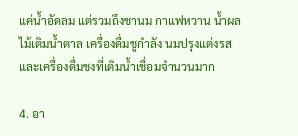แค่น้ำอัดลม แต่รวมถึงชานม กาแฟหวาน น้ำผลไม้เติมน้ำตาล เครื่องดื่มชูกำลัง นมปรุงแต่งรส และเครื่องดื่มชงที่เติมน้ำเชื่อมจำนวนมาก

4. อา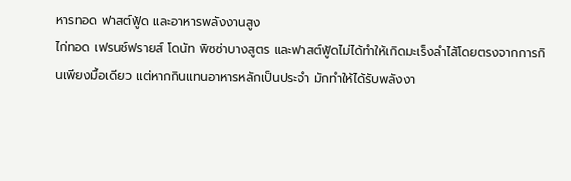หารทอด ฟาสต์ฟู้ด และอาหารพลังงานสูง
ไก่ทอด เฟรนช์ฟรายส์ โดนัท พิซซ่าบางสูตร และฟาสต์ฟู้ดไม่ได้ทำให้เกิดมะเร็งลำไส้โดยตรงจากการกินเพียงมื้อเดียว แต่หากกินแทนอาหารหลักเป็นประจำ มักทำให้ได้รับพลังงา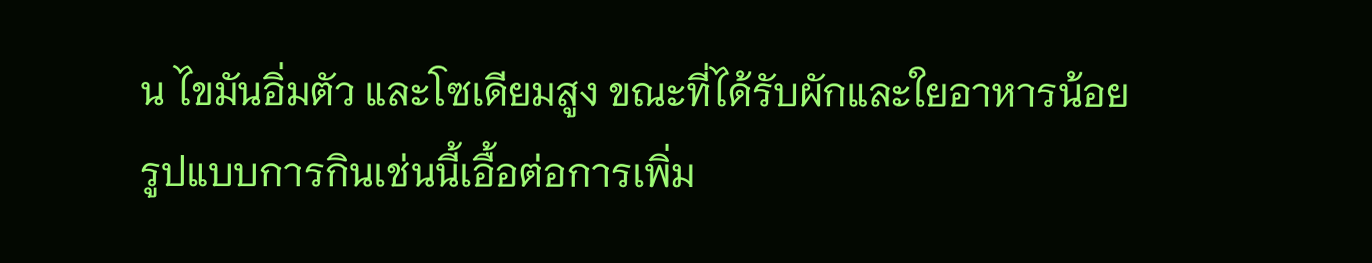น ไขมันอิ่มตัว และโซเดียมสูง ขณะที่ได้รับผักและใยอาหารน้อย
รูปแบบการกินเช่นนี้เอื้อต่อการเพิ่ม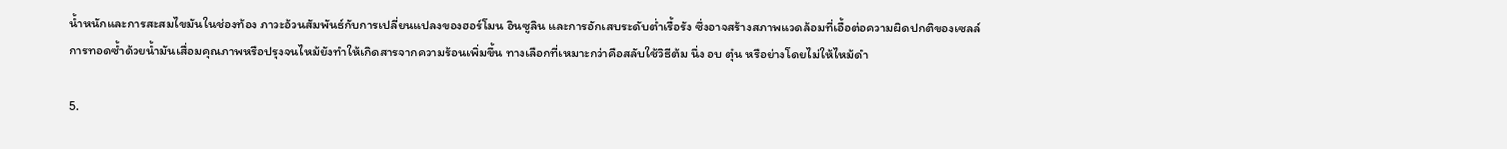น้ำหนักและการสะสมไขมันในช่องท้อง ภาวะอ้วนสัมพันธ์กับการเปลี่ยนแปลงของฮอร์โมน อินซูลิน และการอักเสบระดับต่ำเรื้อรัง ซึ่งอาจสร้างสภาพแวดล้อมที่เอื้อต่อความผิดปกติของเซลล์
การทอดซ้ำด้วยน้ำมันเสื่อมคุณภาพหรือปรุงจนไหม้ยังทำให้เกิดสารจากความร้อนเพิ่มขึ้น ทางเลือกที่เหมาะกว่าคือสลับใช้วิธีต้ม นึ่ง อบ ตุ๋น หรือย่างโดยไม่ให้ไหม้ดำ

5.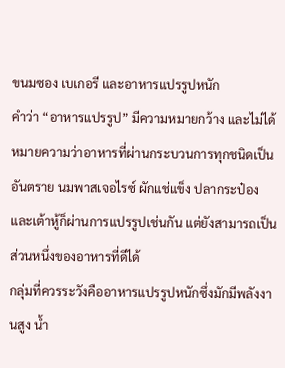ขนมซอง เบเกอรี และอาหารแปรรูปหนัก
คำว่า “อาหารแปรรูป” มีความหมายกว้าง และไม่ได้หมายความว่าอาหารที่ผ่านกระบวนการทุกชนิดเป็นอันตราย นมพาสเจอไรซ์ ผักแช่แข็ง ปลากระป๋อง และเต้าหู้ก็ผ่านการแปรรูปเช่นกัน แต่ยังสามารถเป็นส่วนหนึ่งของอาหารที่ดีได้
กลุ่มที่ควรระวังคืออาหารแปรรูปหนักซึ่งมักมีพลังงานสูง น้ำ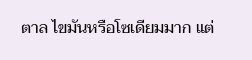ตาล ไขมันหรือโซเดียมมาก แต่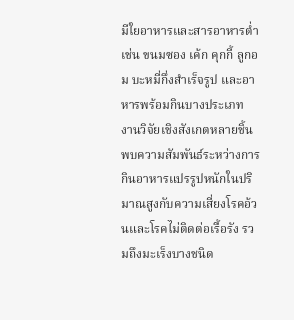มีใยอาหารและสารอาหารต่ำ เช่น ขนมซอง เค้ก คุกกี้ ลูกอม บะหมี่กึ่งสำเร็จรูป และอาหารพร้อมกินบางประเภท
งานวิจัยเชิงสังเกตหลายชิ้นพบความสัมพันธ์ระหว่างการกินอาหารแปรรูปหนักในปริมาณสูงกับความเสี่ยงโรคอ้วนและโรคไม่ติดต่อเรื้อรัง รวมถึงมะเร็งบางชนิด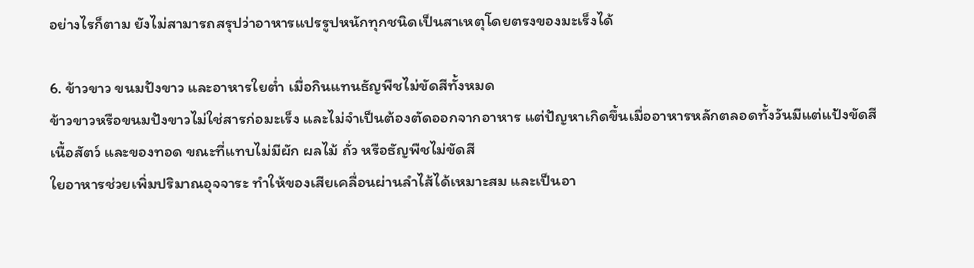อย่างไรก็ตาม ยังไม่สามารถสรุปว่าอาหารแปรรูปหนักทุกชนิดเป็นสาเหตุโดยตรงของมะเร็งได้

6. ข้าวขาว ขนมปังขาว และอาหารใยต่ำ เมื่อกินแทนธัญพืชไม่ขัดสีทั้งหมด
ข้าวขาวหรือขนมปังขาวไม่ใช่สารก่อมะเร็ง และไม่จำเป็นต้องตัดออกจากอาหาร แต่ปัญหาเกิดขึ้นเมื่ออาหารหลักตลอดทั้งวันมีแต่แป้งขัดสี เนื้อสัตว์ และของทอด ขณะที่แทบไม่มีผัก ผลไม้ ถั่ว หรือธัญพืชไม่ขัดสี
ใยอาหารช่วยเพิ่มปริมาณอุจจาระ ทำให้ของเสียเคลื่อนผ่านลำไส้ได้เหมาะสม และเป็นอา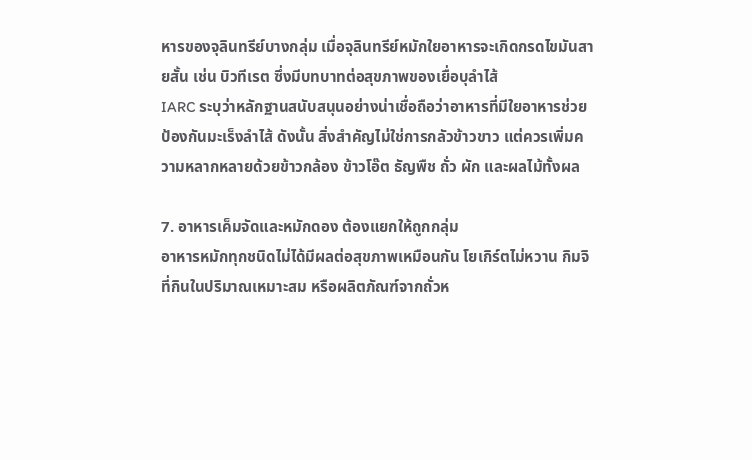หารของจุลินทรีย์บางกลุ่ม เมื่อจุลินทรีย์หมักใยอาหารจะเกิดกรดไขมันสายสั้น เช่น บิวทีเรต ซึ่งมีบทบาทต่อสุขภาพของเยื่อบุลำไส้
IARC ระบุว่าหลักฐานสนับสนุนอย่างน่าเชื่อถือว่าอาหารที่มีใยอาหารช่วยป้องกันมะเร็งลำไส้ ดังนั้น สิ่งสำคัญไม่ใช่การกลัวข้าวขาว แต่ควรเพิ่มความหลากหลายด้วยข้าวกล้อง ข้าวโอ๊ต ธัญพืช ถั่ว ผัก และผลไม้ทั้งผล

7. อาหารเค็มจัดและหมักดอง ต้องแยกให้ถูกกลุ่ม
อาหารหมักทุกชนิดไม่ได้มีผลต่อสุขภาพเหมือนกัน โยเกิร์ตไม่หวาน กิมจิที่กินในปริมาณเหมาะสม หรือผลิตภัณฑ์จากถั่วห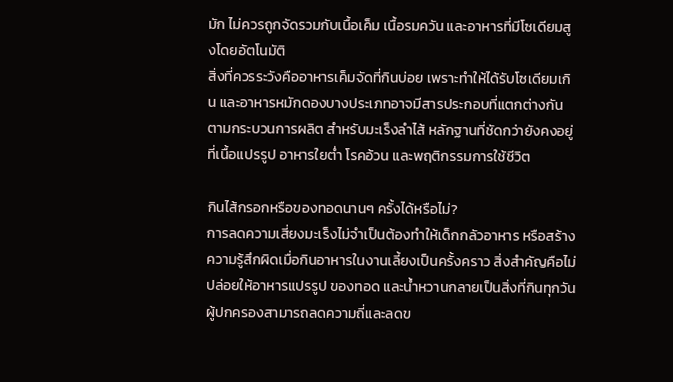มัก ไม่ควรถูกจัดรวมกับเนื้อเค็ม เนื้อรมควัน และอาหารที่มีโซเดียมสูงโดยอัตโนมัติ
สิ่งที่ควรระวังคืออาหารเค็มจัดที่กินบ่อย เพราะทำให้ได้รับโซเดียมเกิน และอาหารหมักดองบางประเภทอาจมีสารประกอบที่แตกต่างกันตามกระบวนการผลิต สำหรับมะเร็งลำไส้ หลักฐานที่ชัดกว่ายังคงอยู่ที่เนื้อแปรรูป อาหารใยต่ำ โรคอ้วน และพฤติกรรมการใช้ชีวิต

กินไส้กรอกหรือของทอดนานๆ ครั้งได้หรือไม่?
การลดความเสี่ยงมะเร็งไม่จำเป็นต้องทำให้เด็กกลัวอาหาร หรือสร้างความรู้สึกผิดเมื่อกินอาหารในงานเลี้ยงเป็นครั้งคราว สิ่งสำคัญคือไม่ปล่อยให้อาหารแปรรูป ของทอด และน้ำหวานกลายเป็นสิ่งที่กินทุกวัน
ผู้ปกครองสามารถลดความถี่และลดข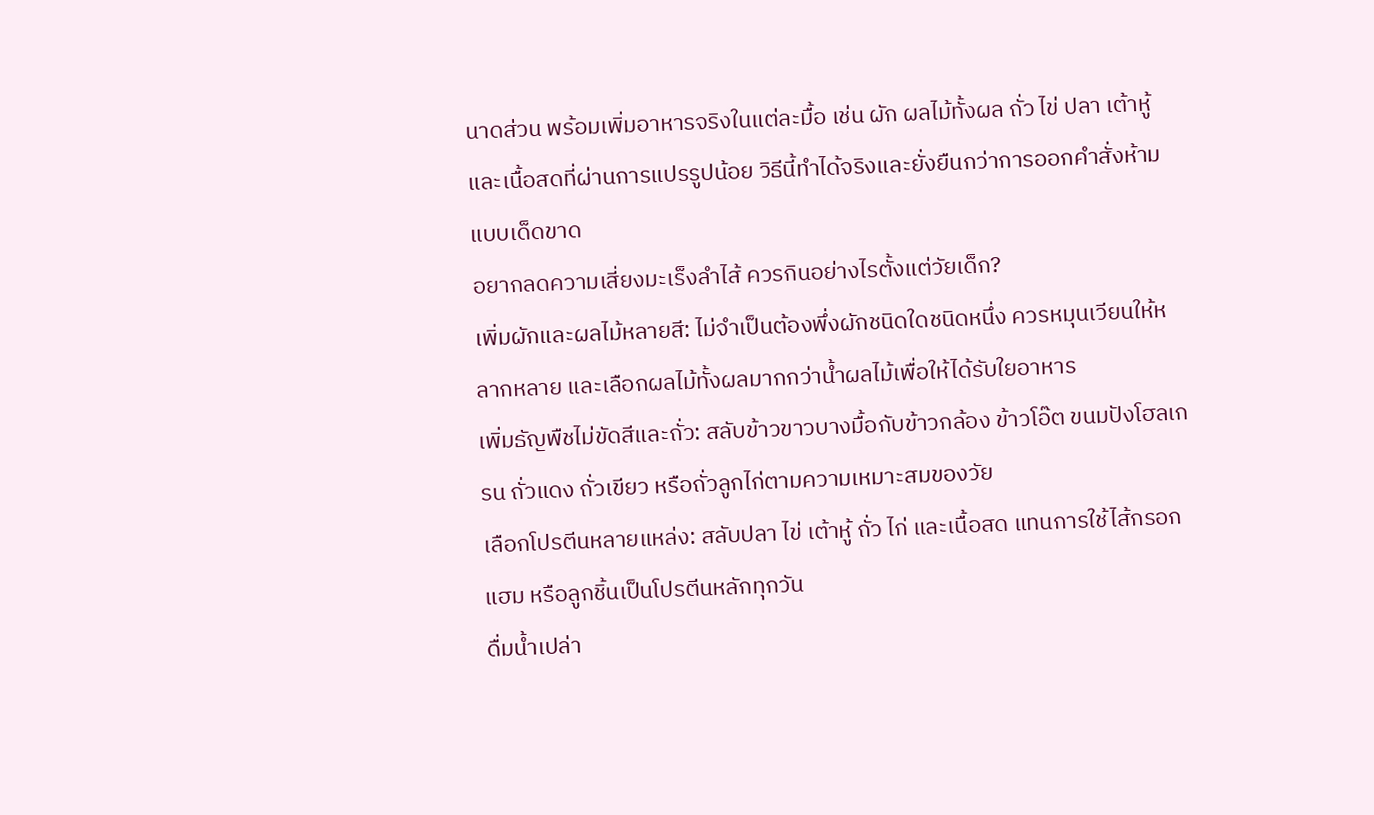นาดส่วน พร้อมเพิ่มอาหารจริงในแต่ละมื้อ เช่น ผัก ผลไม้ทั้งผล ถั่ว ไข่ ปลา เต้าหู้ และเนื้อสดที่ผ่านการแปรรูปน้อย วิธีนี้ทำได้จริงและยั่งยืนกว่าการออกคำสั่งห้ามแบบเด็ดขาด
อยากลดความเสี่ยงมะเร็งลำไส้ ควรกินอย่างไรตั้งแต่วัยเด็ก?
เพิ่มผักและผลไม้หลายสี: ไม่จำเป็นต้องพึ่งผักชนิดใดชนิดหนึ่ง ควรหมุนเวียนให้หลากหลาย และเลือกผลไม้ทั้งผลมากกว่าน้ำผลไม้เพื่อให้ได้รับใยอาหาร
เพิ่มธัญพืชไม่ขัดสีและถั่ว: สลับข้าวขาวบางมื้อกับข้าวกล้อง ข้าวโอ๊ต ขนมปังโฮลเกรน ถั่วแดง ถั่วเขียว หรือถั่วลูกไก่ตามความเหมาะสมของวัย
เลือกโปรตีนหลายแหล่ง: สลับปลา ไข่ เต้าหู้ ถั่ว ไก่ และเนื้อสด แทนการใช้ไส้กรอก แฮม หรือลูกชิ้นเป็นโปรตีนหลักทุกวัน
ดื่มน้ำเปล่า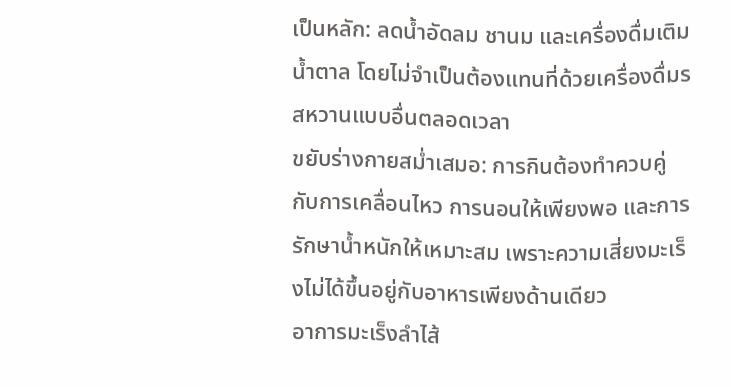เป็นหลัก: ลดน้ำอัดลม ชานม และเครื่องดื่มเติมน้ำตาล โดยไม่จำเป็นต้องแทนที่ด้วยเครื่องดื่มรสหวานแบบอื่นตลอดเวลา
ขยับร่างกายสม่ำเสมอ: การกินต้องทำควบคู่กับการเคลื่อนไหว การนอนให้เพียงพอ และการรักษาน้ำหนักให้เหมาะสม เพราะความเสี่ยงมะเร็งไม่ได้ขึ้นอยู่กับอาหารเพียงด้านเดียว
อาการมะเร็งลำไส้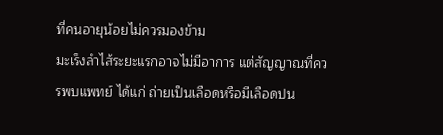ที่คนอายุน้อยไม่ควรมองข้าม
มะเร็งลำไส้ระยะแรกอาจไม่มีอาการ แต่สัญญาณที่ควรพบแพทย์ ได้แก่ ถ่ายเป็นเลือดหรือมีเลือดปน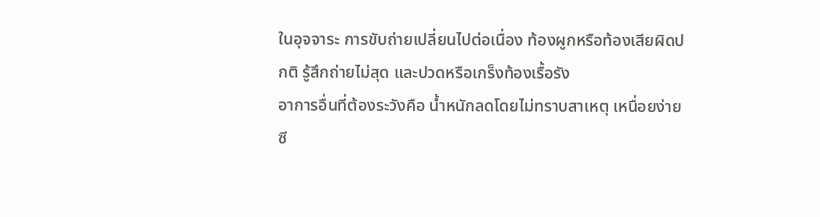ในอุจจาระ การขับถ่ายเปลี่ยนไปต่อเนื่อง ท้องผูกหรือท้องเสียผิดปกติ รู้สึกถ่ายไม่สุด และปวดหรือเกร็งท้องเรื้อรัง
อาการอื่นที่ต้องระวังคือ น้ำหนักลดโดยไม่ทราบสาเหตุ เหนื่อยง่าย ซี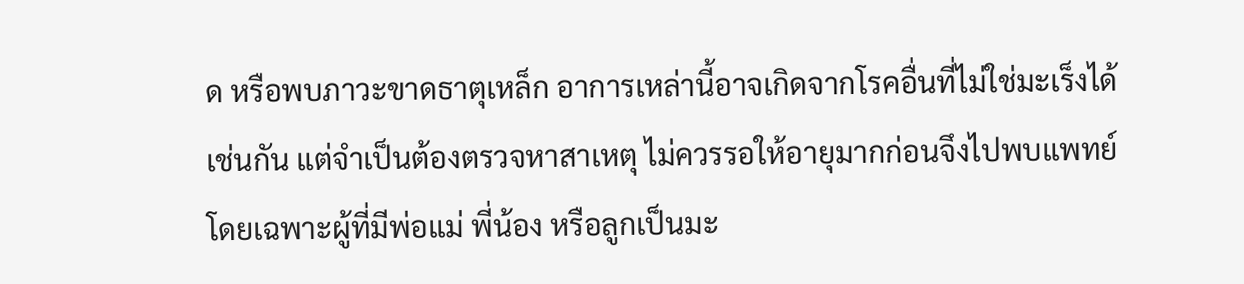ด หรือพบภาวะขาดธาตุเหล็ก อาการเหล่านี้อาจเกิดจากโรคอื่นที่ไม่ใช่มะเร็งได้เช่นกัน แต่จำเป็นต้องตรวจหาสาเหตุ ไม่ควรรอให้อายุมากก่อนจึงไปพบแพทย์
โดยเฉพาะผู้ที่มีพ่อแม่ พี่น้อง หรือลูกเป็นมะ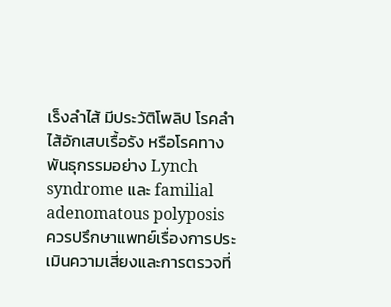เร็งลำไส้ มีประวัติโพลิป โรคลำไส้อักเสบเรื้อรัง หรือโรคทางพันธุกรรมอย่าง Lynch syndrome และ familial adenomatous polyposis ควรปรึกษาแพทย์เรื่องการประเมินความเสี่ยงและการตรวจที่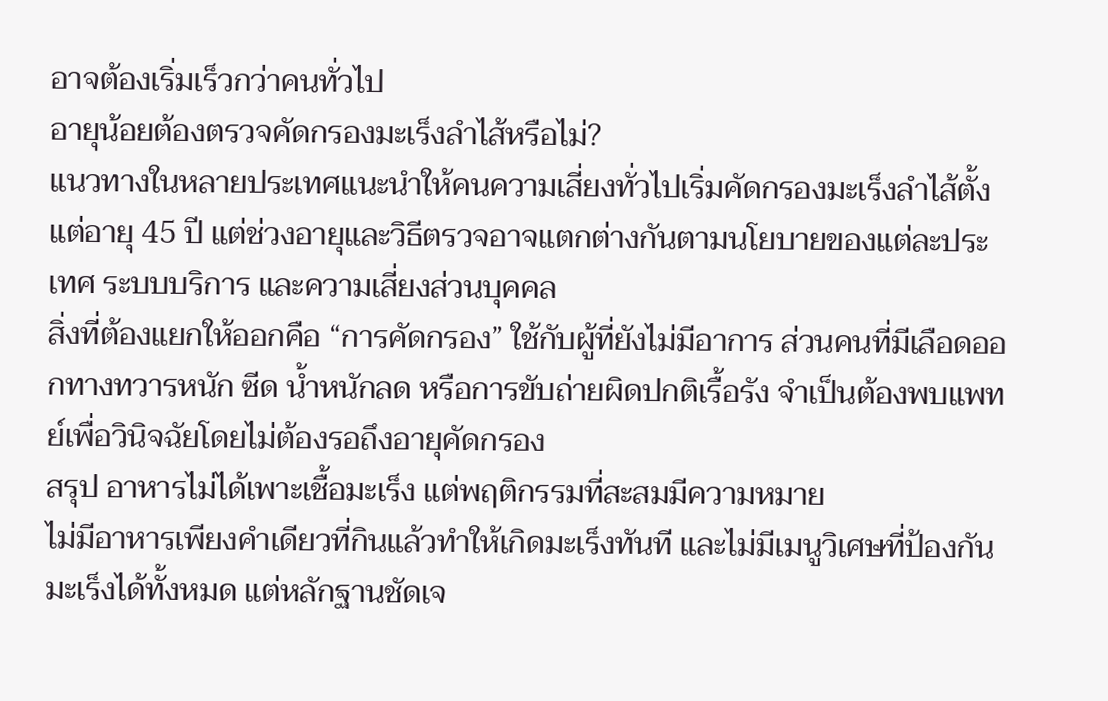อาจต้องเริ่มเร็วกว่าคนทั่วไป
อายุน้อยต้องตรวจคัดกรองมะเร็งลำไส้หรือไม่?
แนวทางในหลายประเทศแนะนำให้คนความเสี่ยงทั่วไปเริ่มคัดกรองมะเร็งลำไส้ตั้งแต่อายุ 45 ปี แต่ช่วงอายุและวิธีตรวจอาจแตกต่างกันตามนโยบายของแต่ละประเทศ ระบบบริการ และความเสี่ยงส่วนบุคคล
สิ่งที่ต้องแยกให้ออกคือ “การคัดกรอง” ใช้กับผู้ที่ยังไม่มีอาการ ส่วนคนที่มีเลือดออกทางทวารหนัก ซีด น้ำหนักลด หรือการขับถ่ายผิดปกติเรื้อรัง จำเป็นต้องพบแพทย์เพื่อวินิจฉัยโดยไม่ต้องรอถึงอายุคัดกรอง
สรุป อาหารไม่ได้เพาะเชื้อมะเร็ง แต่พฤติกรรมที่สะสมมีความหมาย
ไม่มีอาหารเพียงคำเดียวที่กินแล้วทำให้เกิดมะเร็งทันที และไม่มีเมนูวิเศษที่ป้องกันมะเร็งได้ทั้งหมด แต่หลักฐานชัดเจ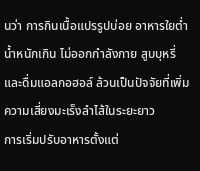นว่า การกินเนื้อแปรรูปบ่อย อาหารใยต่ำ น้ำหนักเกิน ไม่ออกกำลังกาย สูบบุหรี่ และดื่มแอลกอฮอล์ ล้วนเป็นปัจจัยที่เพิ่มความเสี่ยงมะเร็งลำไส้ในระยะยาว
การเริ่มปรับอาหารตั้งแต่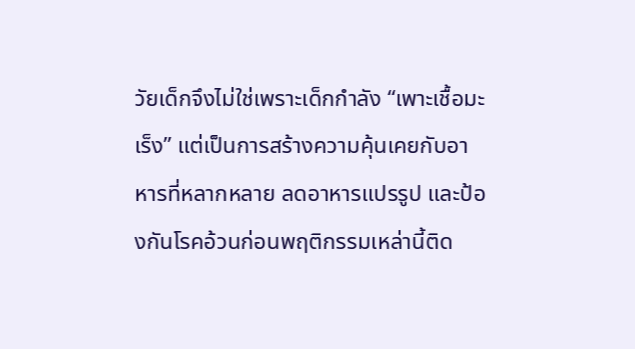วัยเด็กจึงไม่ใช่เพราะเด็กกำลัง “เพาะเชื้อมะเร็ง” แต่เป็นการสร้างความคุ้นเคยกับอาหารที่หลากหลาย ลดอาหารแปรรูป และป้องกันโรคอ้วนก่อนพฤติกรรมเหล่านี้ติด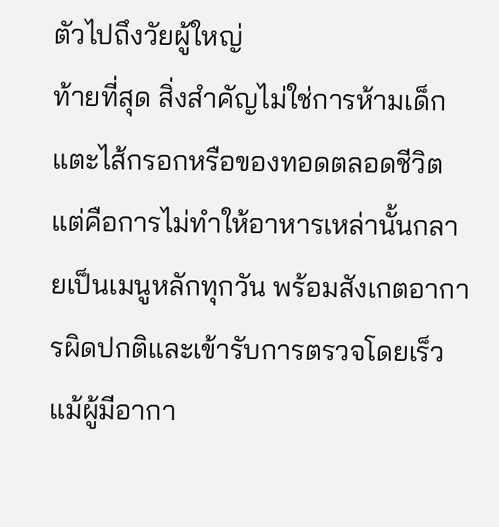ตัวไปถึงวัยผู้ใหญ่
ท้ายที่สุด สิ่งสำคัญไม่ใช่การห้ามเด็กแตะไส้กรอกหรือของทอดตลอดชีวิต แต่คือการไม่ทำให้อาหารเหล่านั้นกลายเป็นเมนูหลักทุกวัน พร้อมสังเกตอาการผิดปกติและเข้ารับการตรวจโดยเร็ว แม้ผู้มีอากา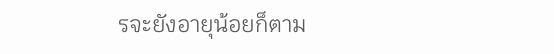รจะยังอายุน้อยก็ตาม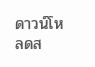ดาวน์โหลดส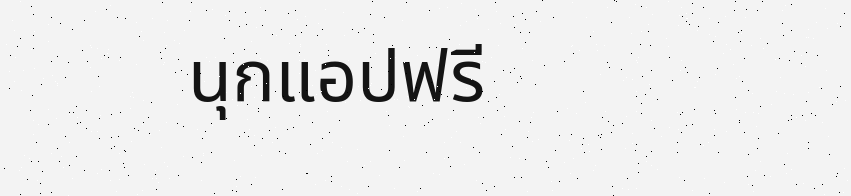นุกแอปฟรี